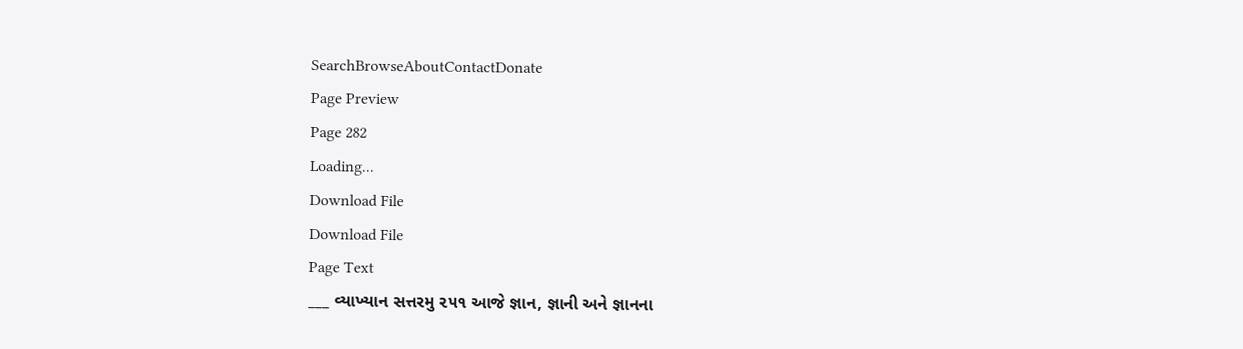SearchBrowseAboutContactDonate
Page Preview
Page 282
Loading...
Download File
Download File
Page Text
___ વ્યાખ્યાન સત્તરમુ ૨૫૧ આજે જ્ઞાન, જ્ઞાની અને જ્ઞાનના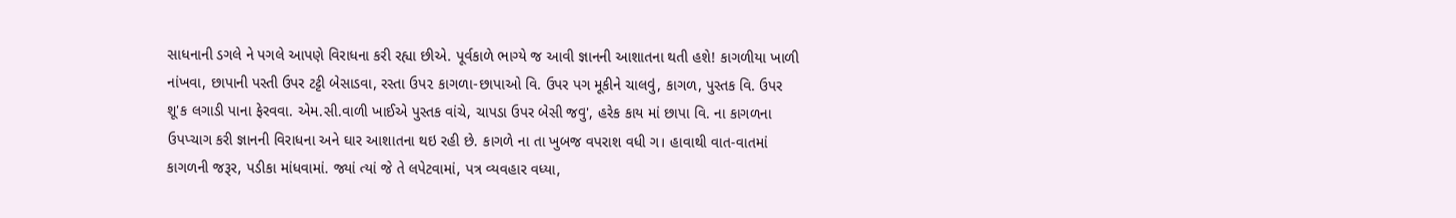સાધનાની ડગલે ને પગલે આપણે વિરાધના કરી રહ્યા છીએ. પૂર્વકાળે ભાગ્યે જ આવી જ્ઞાનની આશાતના થતી હશે! કાગળીયા ખાળી નાંખવા, છાપાની પસ્તી ઉપર ટટ્ટી બેસાડવા, રસ્તા ઉપ૨ કાગળા-છાપાઓ વિ. ઉપર પગ મૂકીને ચાલવું, કાગળ, પુસ્તક વિ. ઉપર શૂ'ક લગાડી પાના ફેરવવા. એમ.સી.વાળી ખાઈએ પુસ્તક વાંચે, ચાપડા ઉપર બેસી જવુ', હરેક કાય માં છાપા વિ. ના કાગળના ઉપપ્ચાગ કરી જ્ઞાનની વિરાધના અને ઘાર આશાતના થઇ રહી છે. કાગળે ના તા ખુબજ વપરાશ વધી ગ। હાવાથી વાત-વાતમાં કાગળની જરૂર, પડીકા માંધવામાં. જ્યાં ત્યાં જે તે લપેટવામાં, પત્ર વ્યવહાર વધ્યા,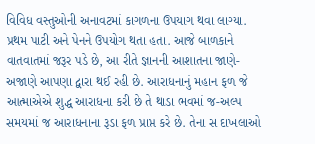વિવિધ વસ્તુઓની અનાવટમાં કાગળના ઉપયાગ થવા લાગ્યા. પ્રથમ પાટી અને પેનને ઉપયોગ થતા હતા. આજે બાળકાને વાતવાતમાં જરૂર પડે છે, આ રીતે જ્ઞાનની આશાતના જાણે-અજાણે આપણા દ્વારા થઈ રહી છે. આરાધનાનું મહાન ફળ જે આત્માએએ શુદ્ધ આરાધના કરી છે તે થાડા ભવમાં જ-અલ્પ સમયમાં જ આરાધનાના રૂડા ફળ પ્રાપ્ત કરે છે. તેના સ દાખલાઓ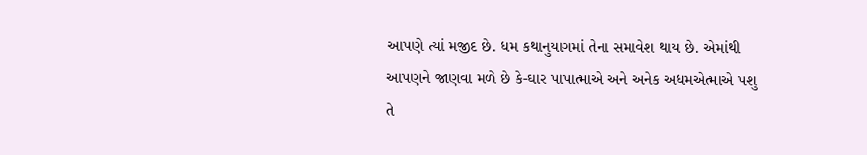આપણે ત્યાં મજીદ છે. ધમ કથાનુયાગમાં તેના સમાવેશ થાય છે. એમાંથી આપણને જાણવા મળે છે કે-ઘાર પાપાત્માએ અને અનેક અધમએત્માએ પશુ તે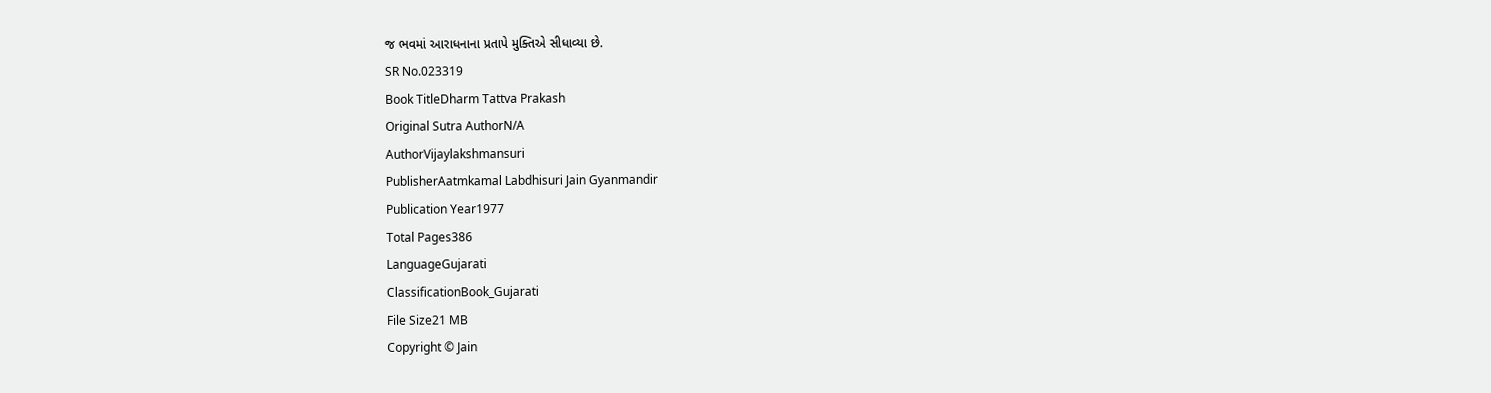જ ભવમાં આરાધનાના પ્રતાપે મુક્તિએ સીધાવ્યા છે.
SR No.023319
Book TitleDharm Tattva Prakash
Original Sutra AuthorN/A
AuthorVijaylakshmansuri
PublisherAatmkamal Labdhisuri Jain Gyanmandir
Publication Year1977
Total Pages386
LanguageGujarati
ClassificationBook_Gujarati
File Size21 MB
Copyright © Jain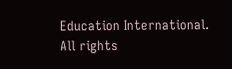Education International. All rights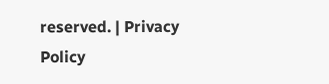reserved. | Privacy Policy